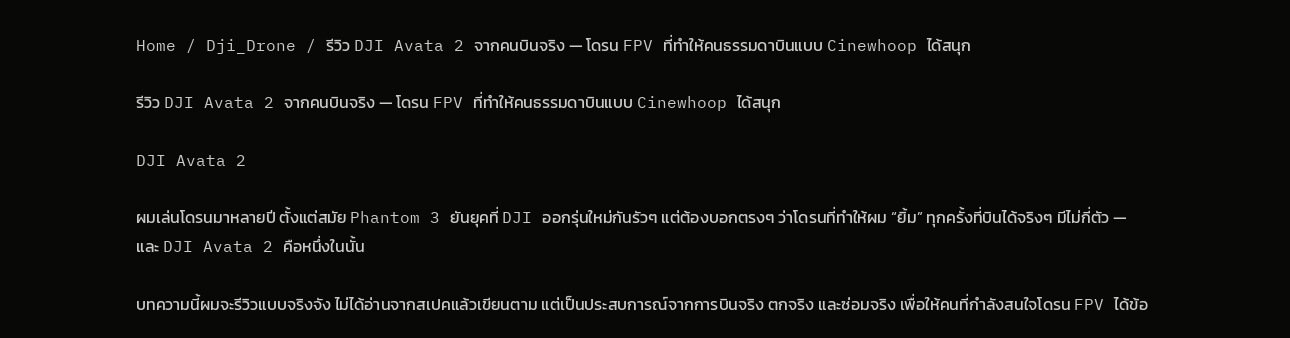Home / Dji_Drone / รีวิว DJI Avata 2 จากคนบินจริง — โดรน FPV ที่ทำให้คนธรรมดาบินแบบ Cinewhoop ได้สนุก

รีวิว DJI Avata 2 จากคนบินจริง — โดรน FPV ที่ทำให้คนธรรมดาบินแบบ Cinewhoop ได้สนุก

DJI Avata 2

ผมเล่นโดรนมาหลายปี ตั้งแต่สมัย Phantom 3 ยันยุคที่ DJI ออกรุ่นใหม่กันรัวๆ แต่ต้องบอกตรงๆ ว่าโดรนที่ทำให้ผม “ยิ้ม” ทุกครั้งที่บินได้จริงๆ มีไม่กี่ตัว — และ DJI Avata 2 คือหนึ่งในนั้น

บทความนี้ผมจะรีวิวแบบจริงจัง ไม่ได้อ่านจากสเปคแล้วเขียนตาม แต่เป็นประสบการณ์จากการบินจริง ตกจริง และซ่อมจริง เพื่อให้คนที่กำลังสนใจโดรน FPV ได้ข้อ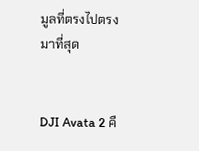มูลที่ตรงไปตรงมาที่สุด


DJI Avata 2 คื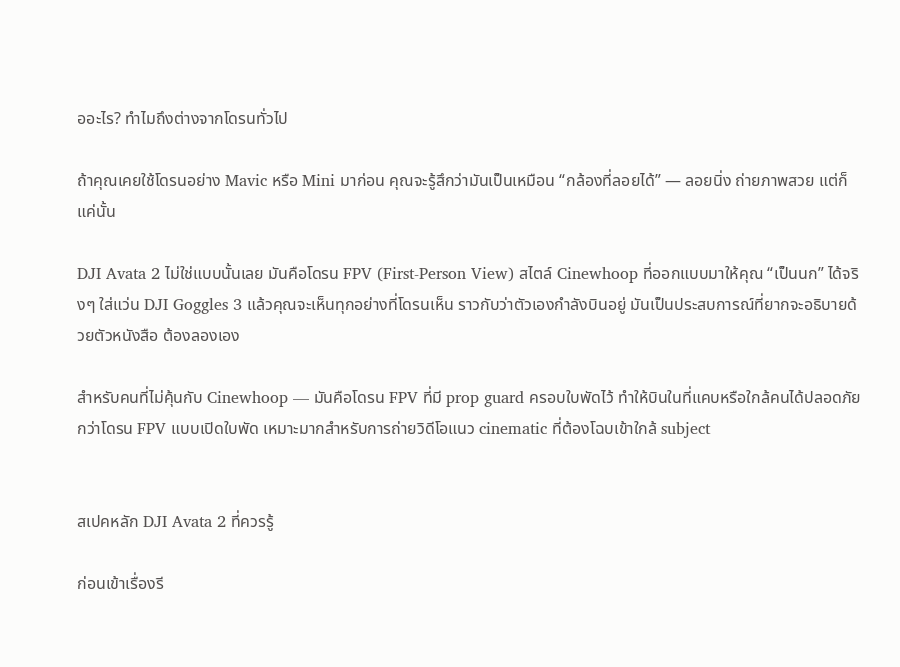ออะไร? ทำไมถึงต่างจากโดรนทั่วไป

ถ้าคุณเคยใช้โดรนอย่าง Mavic หรือ Mini มาก่อน คุณจะรู้สึกว่ามันเป็นเหมือน “กล้องที่ลอยได้” — ลอยนิ่ง ถ่ายภาพสวย แต่ก็แค่นั้น

DJI Avata 2 ไม่ใช่แบบนั้นเลย มันคือโดรน FPV (First-Person View) สไตล์ Cinewhoop ที่ออกแบบมาให้คุณ “เป็นนก” ได้จริงๆ ใส่แว่น DJI Goggles 3 แล้วคุณจะเห็นทุกอย่างที่โดรนเห็น ราวกับว่าตัวเองกำลังบินอยู่ มันเป็นประสบการณ์ที่ยากจะอธิบายด้วยตัวหนังสือ ต้องลองเอง

สำหรับคนที่ไม่คุ้นกับ Cinewhoop — มันคือโดรน FPV ที่มี prop guard ครอบใบพัดไว้ ทำให้บินในที่แคบหรือใกล้คนได้ปลอดภัยกว่าโดรน FPV แบบเปิดใบพัด เหมาะมากสำหรับการถ่ายวิดีโอแนว cinematic ที่ต้องโฉบเข้าใกล้ subject


สเปคหลัก DJI Avata 2 ที่ควรรู้

ก่อนเข้าเรื่องรี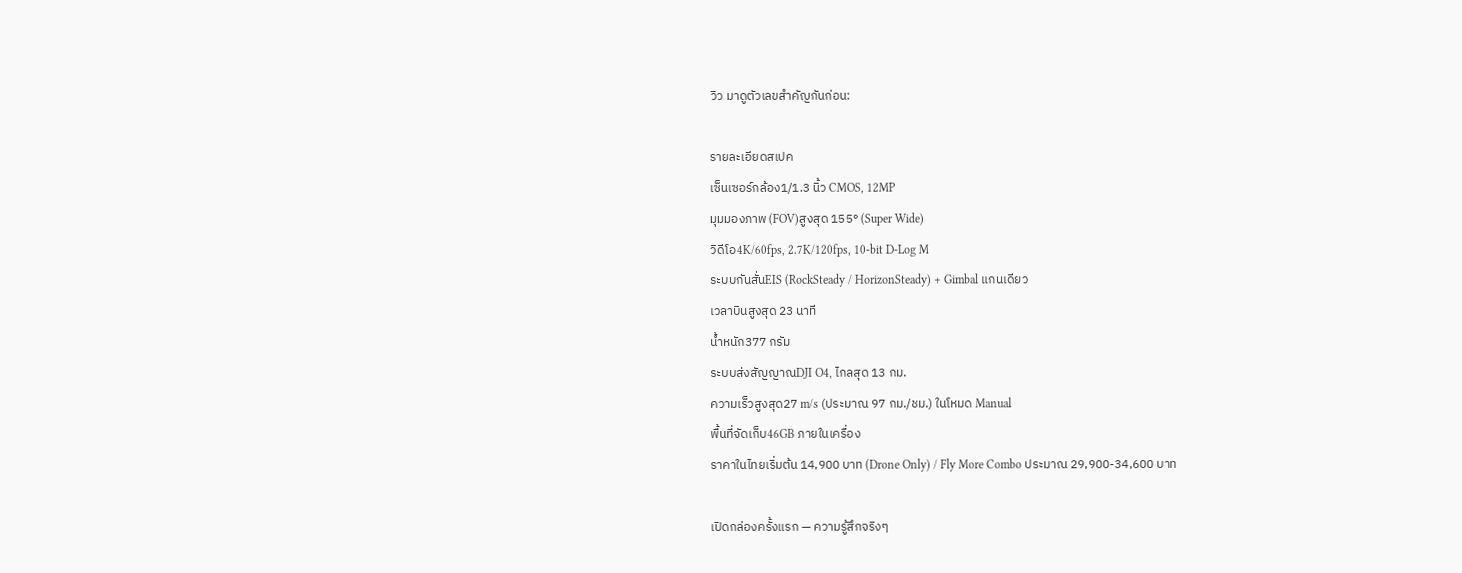วิว มาดูตัวเลขสำคัญกันก่อน:

รายละเอียดสเปค
เซ็นเซอร์กล้อง1/1.3 นิ้ว CMOS, 12MP
มุมมองภาพ (FOV)สูงสุด 155° (Super Wide)
วิดีโอ4K/60fps, 2.7K/120fps, 10-bit D-Log M
ระบบกันสั่นEIS (RockSteady / HorizonSteady) + Gimbal แกนเดียว
เวลาบินสูงสุด 23 นาที
น้ำหนัก377 กรัม
ระบบส่งสัญญาณDJI O4, ไกลสุด 13 กม.
ความเร็วสูงสุด27 m/s (ประมาณ 97 กม./ชม.) ในโหมด Manual
พื้นที่จัดเก็บ46GB ภายในเครื่อง
ราคาในไทยเริ่มต้น 14,900 บาท (Drone Only) / Fly More Combo ประมาณ 29,900-34,600 บาท

เปิดกล่องครั้งแรก — ความรู้สึกจริงๆ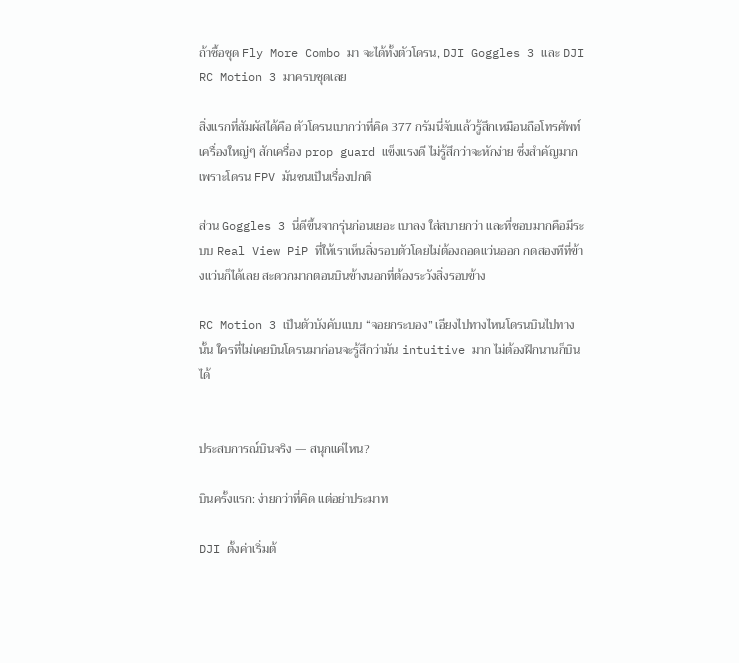ถ้าซื้อชุด Fly More Combo มา จะได้ทั้งตัวโดรน, DJI Goggles 3 และ DJI RC Motion 3 มาครบชุดเลย

สิ่งแรกที่สัมผัสได้คือ ตัวโดรนเบากว่าที่คิด 377 กรัมนี่จับแล้วรู้สึกเหมือนถือโทรศัพท์เครื่องใหญ่ๆ สักเครื่อง prop guard แข็งแรงดี ไม่รู้สึกว่าจะหักง่าย ซึ่งสำคัญมากเพราะโดรน FPV มันชนเป็นเรื่องปกติ

ส่วน Goggles 3 นี่ดีขึ้นจากรุ่นก่อนเยอะ เบาลง ใส่สบายกว่า และที่ชอบมากคือมีระบบ Real View PiP ที่ให้เราเห็นสิ่งรอบตัวโดยไม่ต้องถอดแว่นออก กดสองทีที่ข้างแว่นก็ได้เลย สะดวกมากตอนบินข้างนอกที่ต้องระวังสิ่งรอบข้าง

RC Motion 3 เป็นตัวบังคับแบบ “จอยกระบอง” เอียงไปทางไหนโดรนบินไปทางนั้น ใครที่ไม่เคยบินโดรนมาก่อนจะรู้สึกว่ามัน intuitive มาก ไม่ต้องฝึกนานก็บินได้


ประสบการณ์บินจริง — สนุกแค่ไหน?

บินครั้งแรก: ง่ายกว่าที่คิด แต่อย่าประมาท

DJI ตั้งค่าเริ่มต้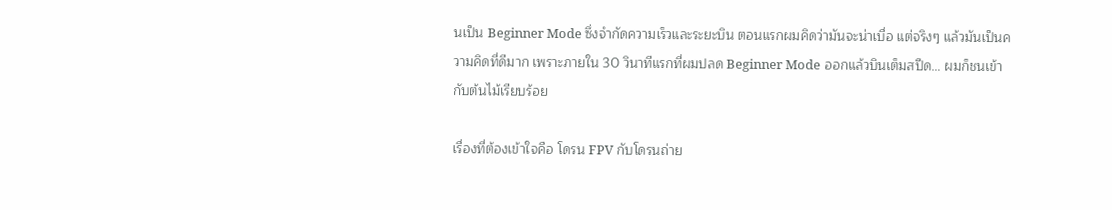นเป็น Beginner Mode ซึ่งจำกัดความเร็วและระยะบิน ตอนแรกผมคิดว่ามันจะน่าเบื่อ แต่จริงๆ แล้วมันเป็นความคิดที่ดีมาก เพราะภายใน 30 วินาทีแรกที่ผมปลด Beginner Mode ออกแล้วบินเต็มสปีด… ผมก็ชนเข้ากับต้นไม้เรียบร้อย

เรื่องที่ต้องเข้าใจคือ โดรน FPV กับโดรนถ่าย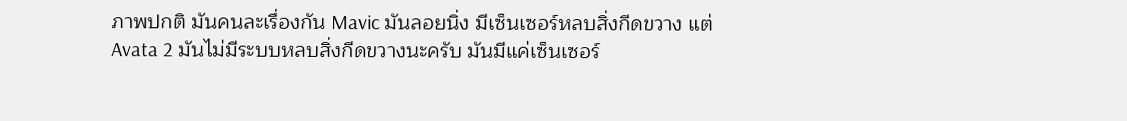ภาพปกติ มันคนละเรื่องกัน Mavic มันลอยนิ่ง มีเซ็นเซอร์หลบสิ่งกีดขวาง แต่ Avata 2 มันไม่มีระบบหลบสิ่งกีดขวางนะครับ มันมีแค่เซ็นเซอร์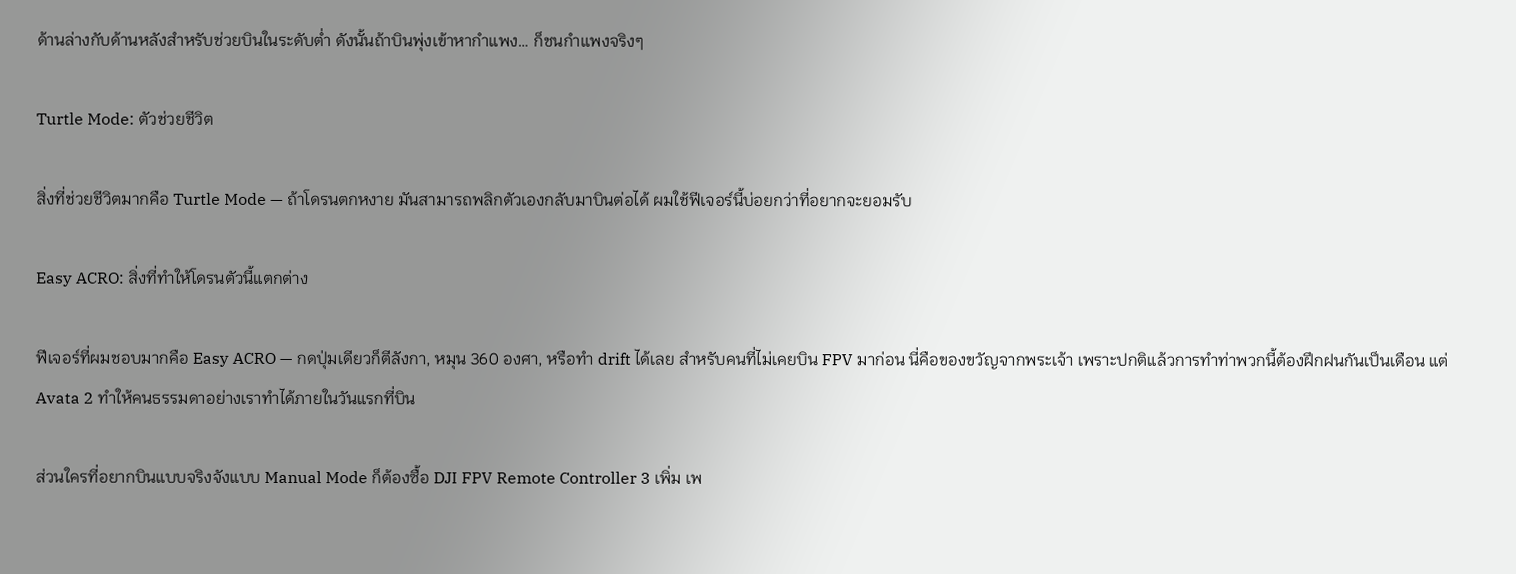ด้านล่างกับด้านหลังสำหรับช่วยบินในระดับต่ำ ดังนั้นถ้าบินพุ่งเข้าหากำแพง… ก็ชนกำแพงจริงๆ

Turtle Mode: ตัวช่วยชีวิต

สิ่งที่ช่วยชีวิตมากคือ Turtle Mode — ถ้าโดรนตกหงาย มันสามารถพลิกตัวเองกลับมาบินต่อได้ ผมใช้ฟีเจอร์นี้บ่อยกว่าที่อยากจะยอมรับ

Easy ACRO: สิ่งที่ทำให้โดรนตัวนี้แตกต่าง

ฟีเจอร์ที่ผมชอบมากคือ Easy ACRO — กดปุ่มเดียวก็ตีลังกา, หมุน 360 องศา, หรือทำ drift ได้เลย สำหรับคนที่ไม่เคยบิน FPV มาก่อน นี่คือของขวัญจากพระเจ้า เพราะปกติแล้วการทำท่าพวกนี้ต้องฝึกฝนกันเป็นเดือน แต่ Avata 2 ทำให้คนธรรมดาอย่างเราทำได้ภายในวันแรกที่บิน

ส่วนใครที่อยากบินแบบจริงจังแบบ Manual Mode ก็ต้องซื้อ DJI FPV Remote Controller 3 เพิ่ม เพ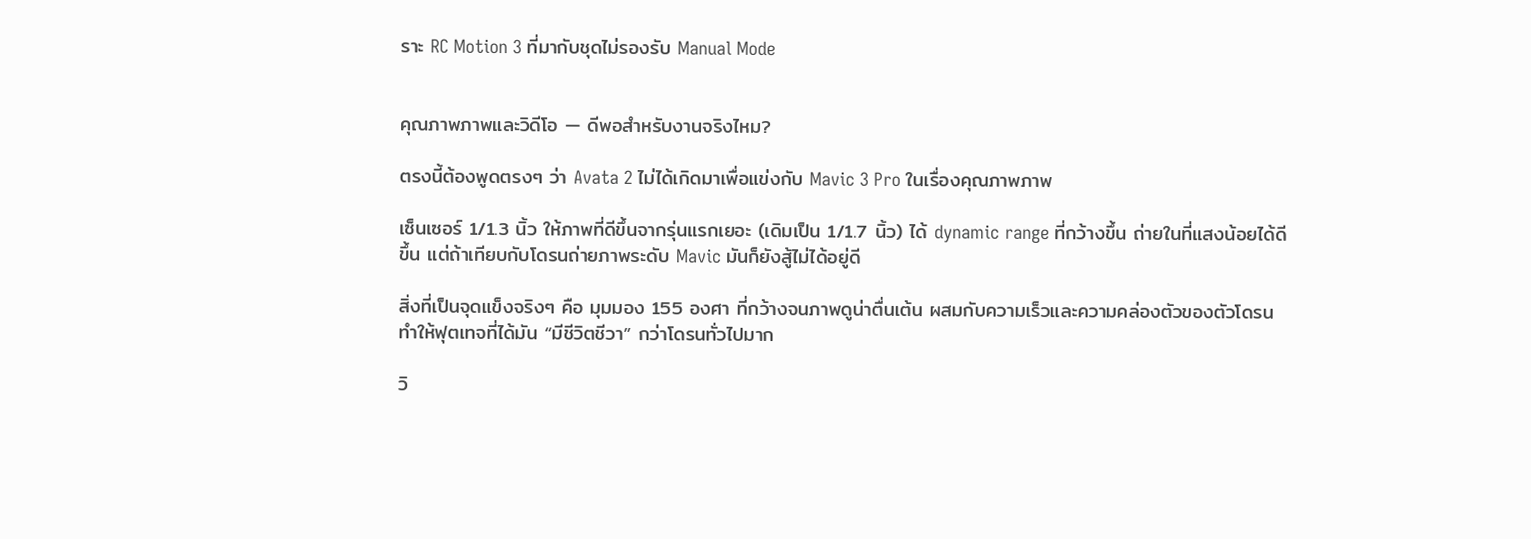ราะ RC Motion 3 ที่มากับชุดไม่รองรับ Manual Mode


คุณภาพภาพและวิดีโอ — ดีพอสำหรับงานจริงไหม?

ตรงนี้ต้องพูดตรงๆ ว่า Avata 2 ไม่ได้เกิดมาเพื่อแข่งกับ Mavic 3 Pro ในเรื่องคุณภาพภาพ

เซ็นเซอร์ 1/1.3 นิ้ว ให้ภาพที่ดีขึ้นจากรุ่นแรกเยอะ (เดิมเป็น 1/1.7 นิ้ว) ได้ dynamic range ที่กว้างขึ้น ถ่ายในที่แสงน้อยได้ดีขึ้น แต่ถ้าเทียบกับโดรนถ่ายภาพระดับ Mavic มันก็ยังสู้ไม่ได้อยู่ดี

สิ่งที่เป็นจุดแข็งจริงๆ คือ มุมมอง 155 องศา ที่กว้างจนภาพดูน่าตื่นเต้น ผสมกับความเร็วและความคล่องตัวของตัวโดรน ทำให้ฟุตเทจที่ได้มัน “มีชีวิตชีวา” กว่าโดรนทั่วไปมาก

วิ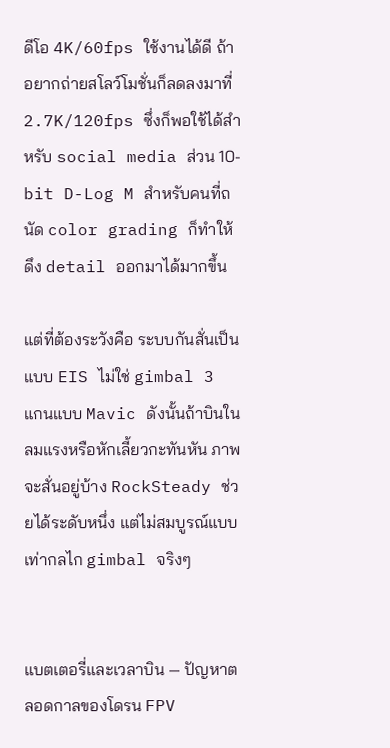ดีโอ 4K/60fps ใช้งานได้ดี ถ้าอยากถ่ายสโลว์โมชั่นก็ลดลงมาที่ 2.7K/120fps ซึ่งก็พอใช้ได้สำหรับ social media ส่วน 10-bit D-Log M สำหรับคนที่ถนัด color grading ก็ทำให้ดึง detail ออกมาได้มากขึ้น

แต่ที่ต้องระวังคือ ระบบกันสั่นเป็นแบบ EIS ไม่ใช่ gimbal 3 แกนแบบ Mavic ดังนั้นถ้าบินในลมแรงหรือหักเลี้ยวกะทันหัน ภาพจะสั่นอยู่บ้าง RockSteady ช่วยได้ระดับหนึ่ง แต่ไม่สมบูรณ์แบบเท่ากลไก gimbal จริงๆ


แบตเตอรี่และเวลาบิน — ปัญหาตลอดกาลของโดรน FPV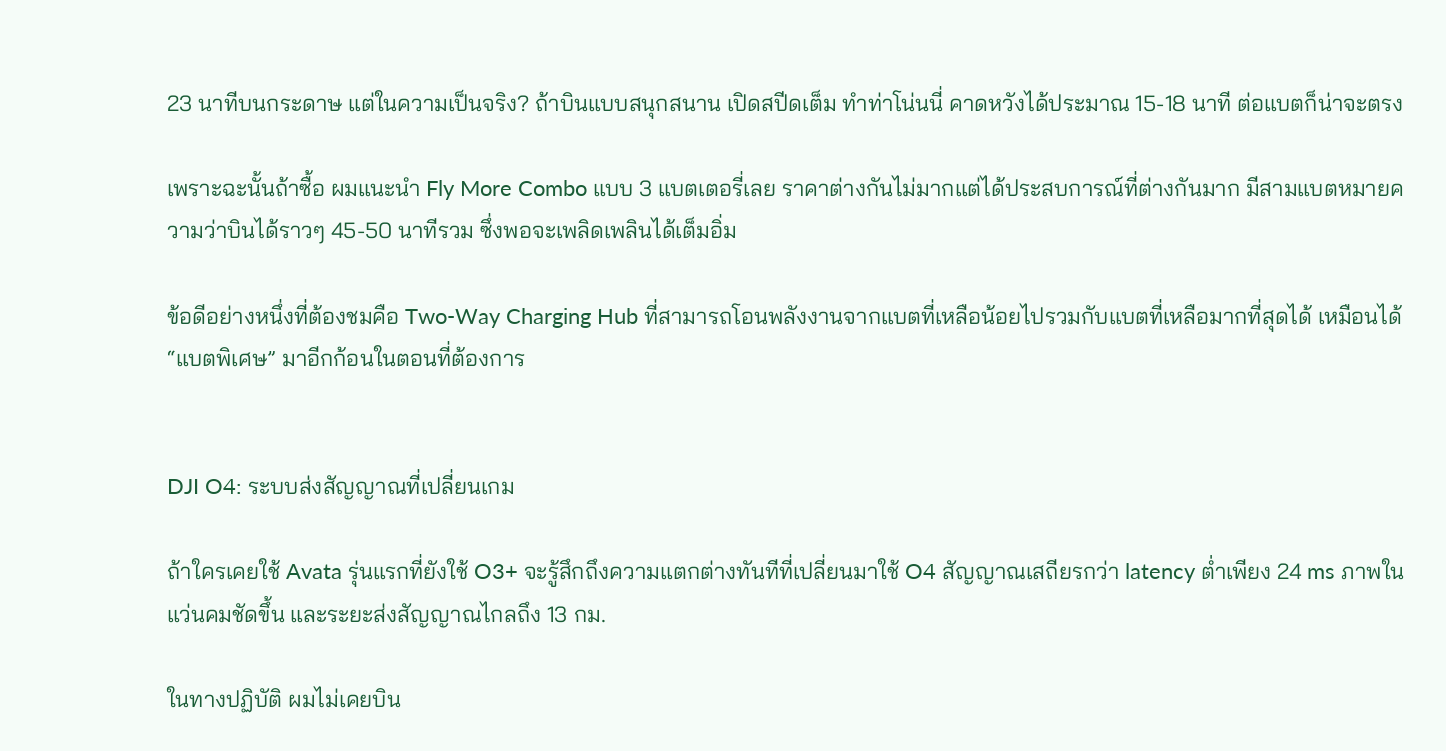23 นาทีบนกระดาษ แต่ในความเป็นจริง? ถ้าบินแบบสนุกสนาน เปิดสปีดเต็ม ทำท่าโน่นนี่ คาดหวังได้ประมาณ 15-18 นาที ต่อแบตก็น่าจะตรง

เพราะฉะนั้นถ้าซื้อ ผมแนะนำ Fly More Combo แบบ 3 แบตเตอรี่เลย ราคาต่างกันไม่มากแต่ได้ประสบการณ์ที่ต่างกันมาก มีสามแบตหมายความว่าบินได้ราวๆ 45-50 นาทีรวม ซึ่งพอจะเพลิดเพลินได้เต็มอิ่ม

ข้อดีอย่างหนึ่งที่ต้องชมคือ Two-Way Charging Hub ที่สามารถโอนพลังงานจากแบตที่เหลือน้อยไปรวมกับแบตที่เหลือมากที่สุดได้ เหมือนได้ “แบตพิเศษ” มาอีกก้อนในตอนที่ต้องการ


DJI O4: ระบบส่งสัญญาณที่เปลี่ยนเกม

ถ้าใครเคยใช้ Avata รุ่นแรกที่ยังใช้ O3+ จะรู้สึกถึงความแตกต่างทันทีที่เปลี่ยนมาใช้ O4 สัญญาณเสถียรกว่า latency ต่ำเพียง 24 ms ภาพในแว่นคมชัดขึ้น และระยะส่งสัญญาณไกลถึง 13 กม.

ในทางปฏิบัติ ผมไม่เคยบิน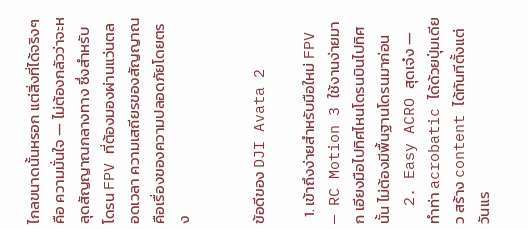ไกลขนาดนั้นหรอก แต่สิ่งที่ได้จริงๆ คือ ความมั่นใจ — ไม่ต้องกลัวว่าจะหลุดสัญญาณกลางทาง ซึ่งสำหรับโดรน FPV ที่ต้องมองผ่านแว่นตลอดเวลา ความเสถียรของสัญญาณคือเรื่องของความปลอดภัยโดยตรง


ข้อดีของ DJI Avata 2

  1. เข้าถึงง่ายสำหรับมือใหม่ FPV — RC Motion 3 ใช้งานง่ายมาก เอียงมือไปทิศไหนโดรนบินไปทิศนั้น ไม่ต้องมีพื้นฐานโดรนมาก่อน
  2. Easy ACRO สุดเจ๋ง — ทำท่า acrobatic ได้ด้วยปุ่มเดียว สร้าง content ได้ทันทีตั้งแต่วันแร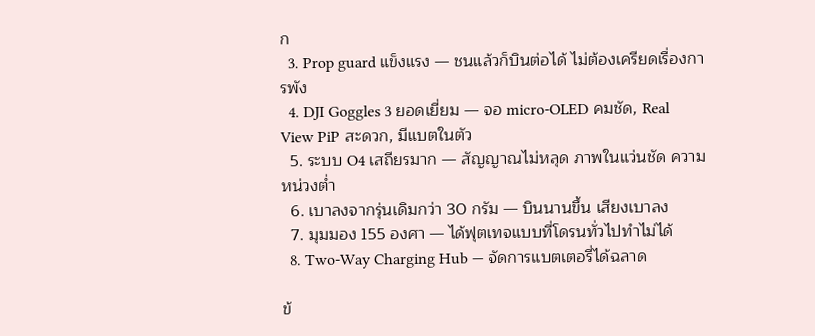ก
  3. Prop guard แข็งแรง — ชนแล้วก็บินต่อได้ ไม่ต้องเครียดเรื่องการพัง
  4. DJI Goggles 3 ยอดเยี่ยม — จอ micro-OLED คมชัด, Real View PiP สะดวก, มีแบตในตัว
  5. ระบบ O4 เสถียรมาก — สัญญาณไม่หลุด ภาพในแว่นชัด ความหน่วงต่ำ
  6. เบาลงจากรุ่นเดิมกว่า 30 กรัม — บินนานขึ้น เสียงเบาลง
  7. มุมมอง 155 องศา — ได้ฟุตเทจแบบที่โดรนทั่วไปทำไม่ได้
  8. Two-Way Charging Hub — จัดการแบตเตอรี่ได้ฉลาด

ข้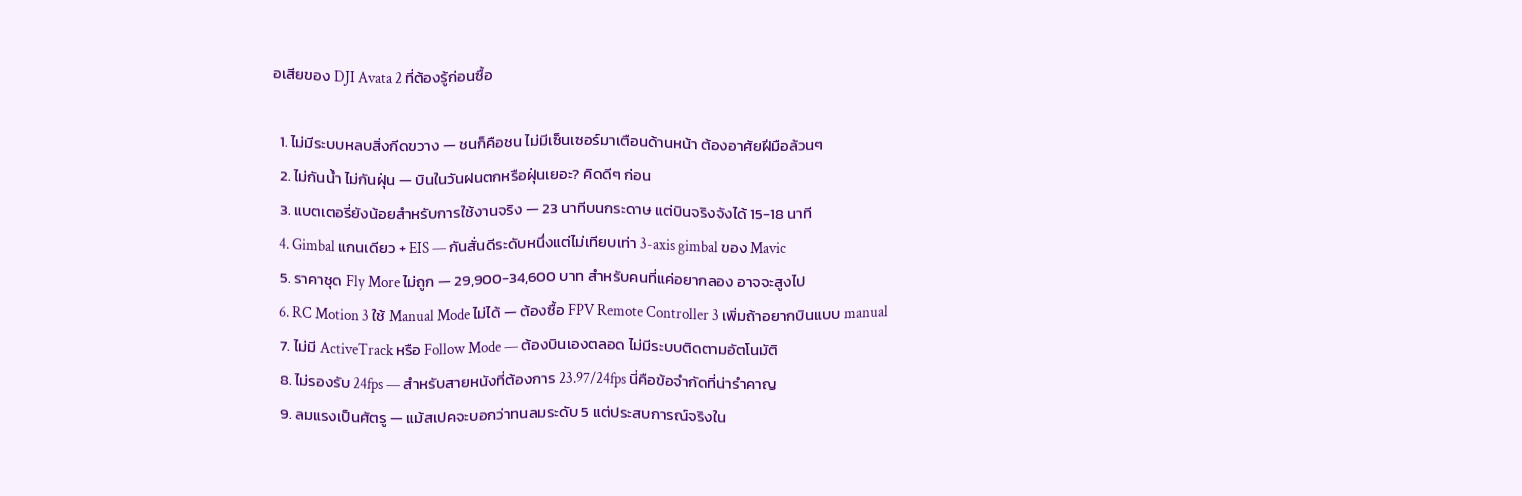อเสียของ DJI Avata 2 ที่ต้องรู้ก่อนซื้อ

  1. ไม่มีระบบหลบสิ่งกีดขวาง — ชนก็คือชน ไม่มีเซ็นเซอร์มาเตือนด้านหน้า ต้องอาศัยฝีมือล้วนๆ
  2. ไม่กันน้ำ ไม่กันฝุ่น — บินในวันฝนตกหรือฝุ่นเยอะ? คิดดีๆ ก่อน
  3. แบตเตอรี่ยังน้อยสำหรับการใช้งานจริง — 23 นาทีบนกระดาษ แต่บินจริงจังได้ 15-18 นาที
  4. Gimbal แกนเดียว + EIS — กันสั่นดีระดับหนึ่งแต่ไม่เทียบเท่า 3-axis gimbal ของ Mavic
  5. ราคาชุด Fly More ไม่ถูก — 29,900-34,600 บาท สำหรับคนที่แค่อยากลอง อาจจะสูงไป
  6. RC Motion 3 ใช้ Manual Mode ไม่ได้ — ต้องซื้อ FPV Remote Controller 3 เพิ่มถ้าอยากบินแบบ manual
  7. ไม่มี ActiveTrack หรือ Follow Mode — ต้องบินเองตลอด ไม่มีระบบติดตามอัตโนมัติ
  8. ไม่รองรับ 24fps — สำหรับสายหนังที่ต้องการ 23.97/24fps นี่คือข้อจำกัดที่น่ารำคาญ
  9. ลมแรงเป็นศัตรู — แม้สเปคจะบอกว่าทนลมระดับ 5 แต่ประสบการณ์จริงใน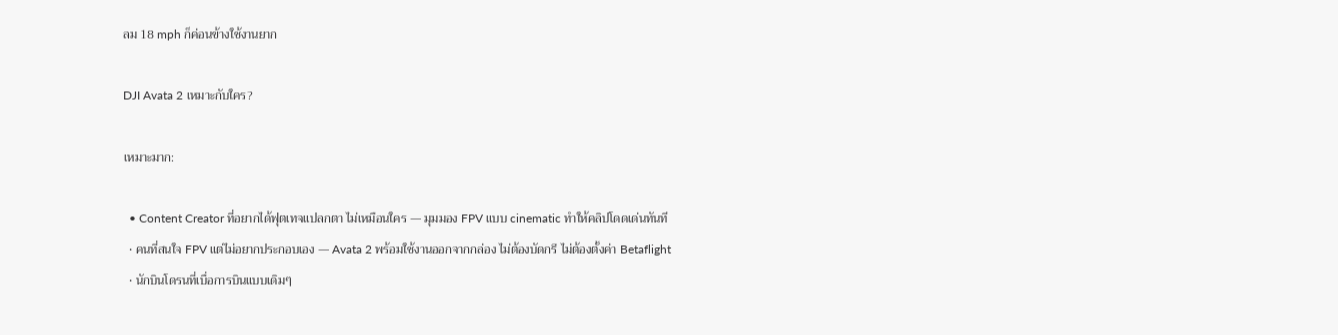ลม 18 mph ก็ค่อนข้างใช้งานยาก

DJI Avata 2 เหมาะกับใคร?

เหมาะมาก:

  • Content Creator ที่อยากได้ฟุตเทจแปลกตา ไม่เหมือนใคร — มุมมอง FPV แบบ cinematic ทำให้คลิปโดดเด่นทันที
  • คนที่สนใจ FPV แต่ไม่อยากประกอบเอง — Avata 2 พร้อมใช้งานออกจากกล่อง ไม่ต้องบัดกรี ไม่ต้องตั้งค่า Betaflight
  • นักบินโดรนที่เบื่อการบินแบบเดิมๆ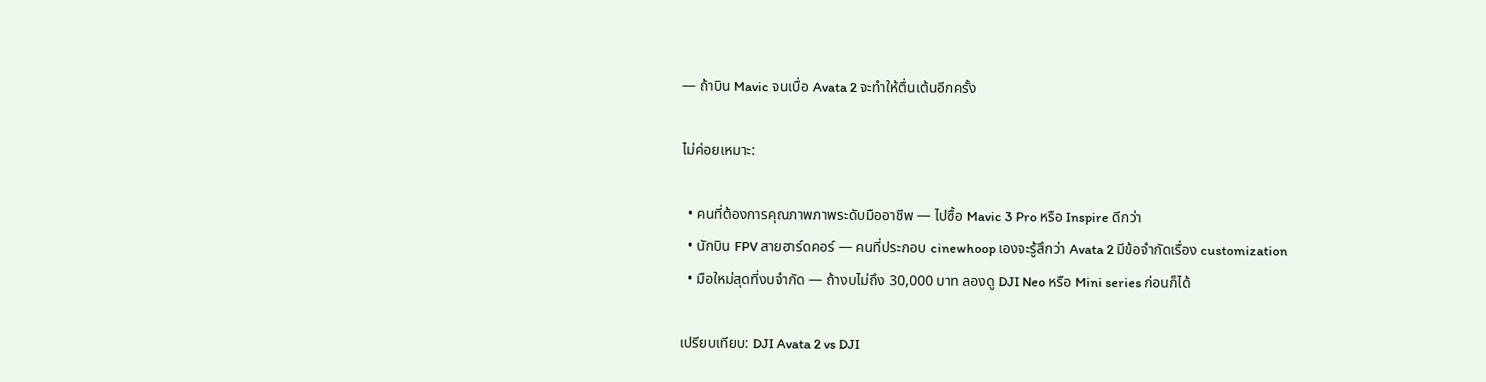— ถ้าบิน Mavic จนเบื่อ Avata 2 จะทำให้ตื่นเต้นอีกครั้ง

ไม่ค่อยเหมาะ:

  • คนที่ต้องการคุณภาพภาพระดับมืออาชีพ — ไปซื้อ Mavic 3 Pro หรือ Inspire ดีกว่า
  • นักบิน FPV สายฮาร์ดคอร์ — คนที่ประกอบ cinewhoop เองจะรู้สึกว่า Avata 2 มีข้อจำกัดเรื่อง customization
  • มือใหม่สุดที่งบจำกัด — ถ้างบไม่ถึง 30,000 บาท ลองดู DJI Neo หรือ Mini series ก่อนก็ได้

เปรียบเทียบ: DJI Avata 2 vs DJI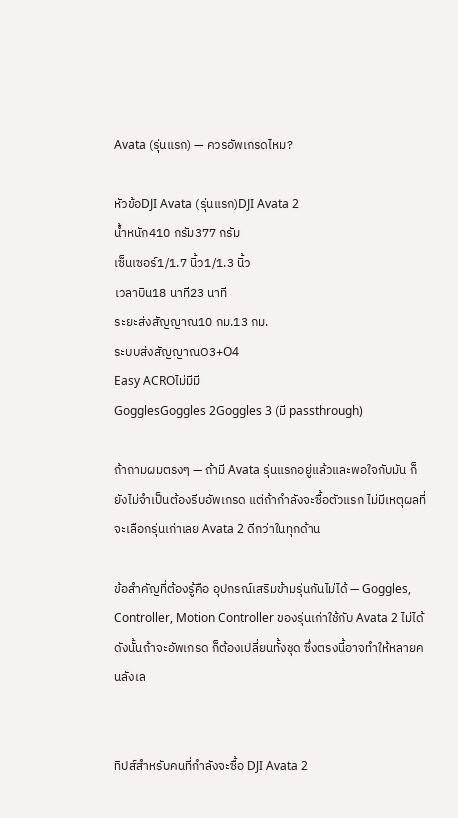Avata (รุ่นแรก) — ควรอัพเกรดไหม?

หัวข้อDJI Avata (รุ่นแรก)DJI Avata 2
น้ำหนัก410 กรัม377 กรัม
เซ็นเซอร์1/1.7 นิ้ว1/1.3 นิ้ว
เวลาบิน18 นาที23 นาที
ระยะส่งสัญญาณ10 กม.13 กม.
ระบบส่งสัญญาณO3+O4
Easy ACROไม่มีมี
GogglesGoggles 2Goggles 3 (มี passthrough)

ถ้าถามผมตรงๆ — ถ้ามี Avata รุ่นแรกอยู่แล้วและพอใจกับมัน ก็ยังไม่จำเป็นต้องรีบอัพเกรด แต่ถ้ากำลังจะซื้อตัวแรก ไม่มีเหตุผลที่จะเลือกรุ่นเก่าเลย Avata 2 ดีกว่าในทุกด้าน

ข้อสำคัญที่ต้องรู้คือ อุปกรณ์เสริมข้ามรุ่นกันไม่ได้ — Goggles, Controller, Motion Controller ของรุ่นเก่าใช้กับ Avata 2 ไม่ได้ ดังนั้นถ้าจะอัพเกรด ก็ต้องเปลี่ยนทั้งชุด ซึ่งตรงนี้อาจทำให้หลายคนลังเล


ทิปส์สำหรับคนที่กำลังจะซื้อ DJI Avata 2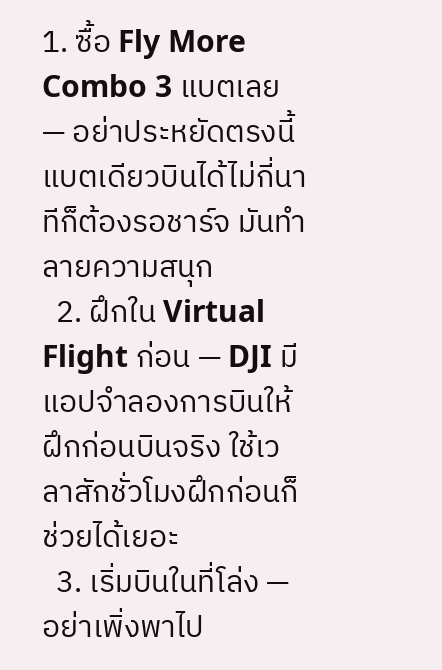1. ซื้อ Fly More Combo 3 แบตเลย — อย่าประหยัดตรงนี้ แบตเดียวบินได้ไม่กี่นาทีก็ต้องรอชาร์จ มันทำลายความสนุก
  2. ฝึกใน Virtual Flight ก่อน — DJI มีแอปจำลองการบินให้ฝึกก่อนบินจริง ใช้เวลาสักชั่วโมงฝึกก่อนก็ช่วยได้เยอะ
  3. เริ่มบินในที่โล่ง — อย่าเพิ่งพาไป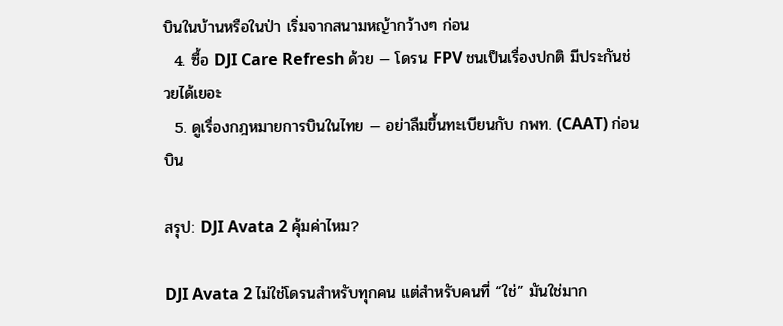บินในบ้านหรือในป่า เริ่มจากสนามหญ้ากว้างๆ ก่อน
  4. ซื้อ DJI Care Refresh ด้วย — โดรน FPV ชนเป็นเรื่องปกติ มีประกันช่วยได้เยอะ
  5. ดูเรื่องกฎหมายการบินในไทย — อย่าลืมขึ้นทะเบียนกับ กพท. (CAAT) ก่อนบิน

สรุป: DJI Avata 2 คุ้มค่าไหม?

DJI Avata 2 ไม่ใช่โดรนสำหรับทุกคน แต่สำหรับคนที่ “ใช่” มันใช่มาก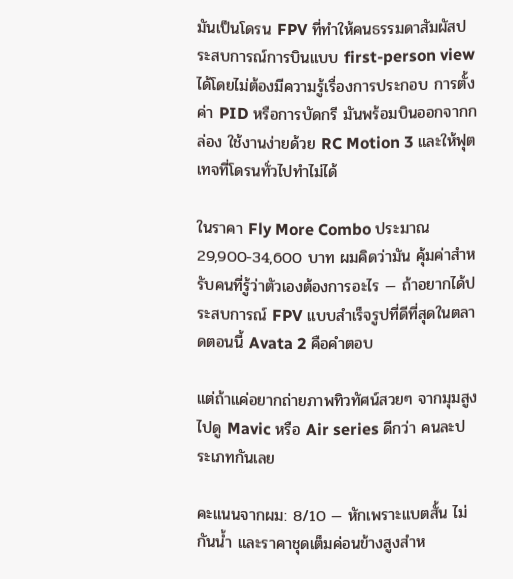มันเป็นโดรน FPV ที่ทำให้คนธรรมดาสัมผัสประสบการณ์การบินแบบ first-person view ได้โดยไม่ต้องมีความรู้เรื่องการประกอบ การตั้งค่า PID หรือการบัดกรี มันพร้อมบินออกจากกล่อง ใช้งานง่ายด้วย RC Motion 3 และให้ฟุตเทจที่โดรนทั่วไปทำไม่ได้

ในราคา Fly More Combo ประมาณ 29,900-34,600 บาท ผมคิดว่ามัน คุ้มค่าสำหรับคนที่รู้ว่าตัวเองต้องการอะไร — ถ้าอยากได้ประสบการณ์ FPV แบบสำเร็จรูปที่ดีที่สุดในตลาดตอนนี้ Avata 2 คือคำตอบ

แต่ถ้าแค่อยากถ่ายภาพทิวทัศน์สวยๆ จากมุมสูง ไปดู Mavic หรือ Air series ดีกว่า คนละประเภทกันเลย

คะแนนจากผม: 8/10 — หักเพราะแบตสั้น ไม่กันน้ำ และราคาชุดเต็มค่อนข้างสูงสำห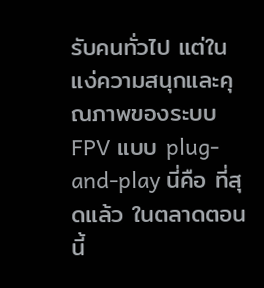รับคนทั่วไป แต่ในแง่ความสนุกและคุณภาพของระบบ FPV แบบ plug-and-play นี่คือ ที่สุดแล้ว ในตลาดตอนนี้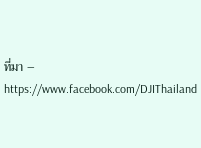ที่มา – https://www.facebook.com/DJIThailand